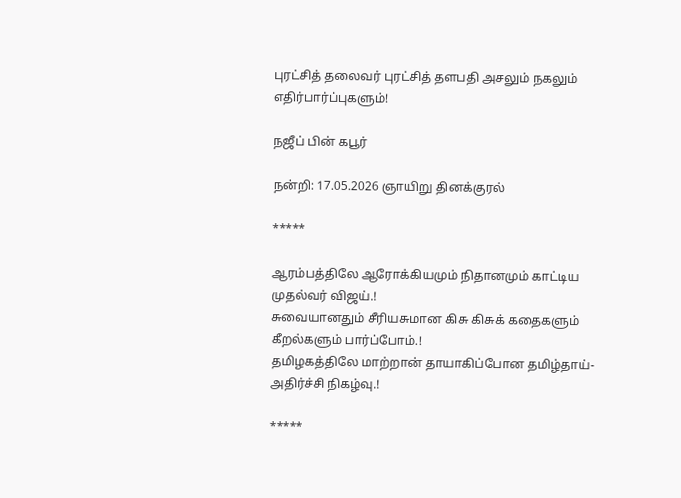புரட்சித் தலைவர் புரட்சித் தளபதி அசலும் நகலும் எதிர்பார்ப்புகளும்!

நஜீப் பின் கபூர்

நன்றி: 17.05.2026 ஞாயிறு தினக்குரல்

*****

ஆரம்பத்திலே ஆரோக்கியமும் நிதானமும் காட்டிய முதல்வர் விஜய்.!
சுவையானதும் சீரியசுமான கிசு கிசுக் கதைகளும் கீறல்களும் பார்ப்போம்.!
தமிழகத்திலே மாற்றான் தாயாகிப்போன தமிழ்தாய்-அதிர்ச்சி நிகழ்வு.!

*****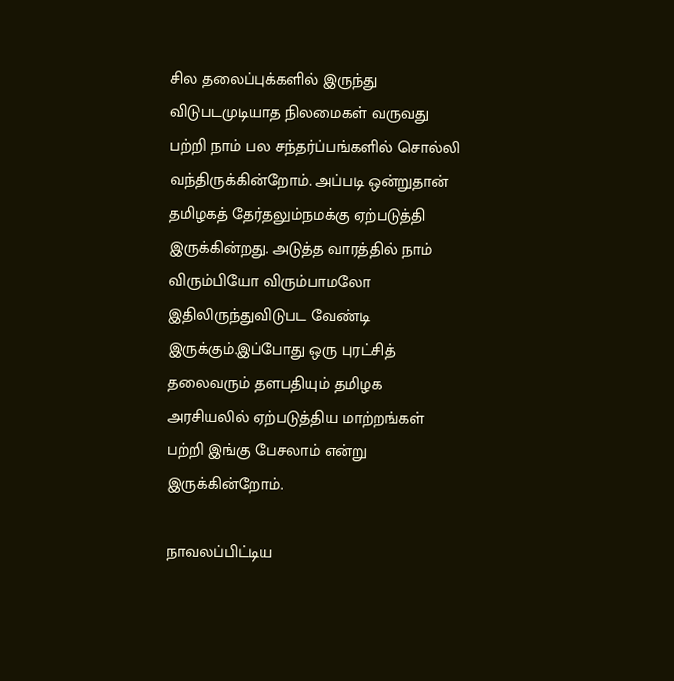சில தலைப்புக்களில் இருந்து விடுபடமுடியாத நிலமைகள் வருவது பற்றி நாம் பல சந்தர்ப்பங்களில் சொல்லி வந்திருக்கின்றோம். அப்படி ஒன்றுதான் தமிழகத் தேர்தலும்நமக்கு ஏற்படுத்தி இருக்கின்றது. அடுத்த வாரத்தில் நாம் விரும்பியோ விரும்பாமலோ இதிலிருந்துவிடுபட வேண்டி இருக்கும்.இப்போது ஒரு புரட்சித் தலைவரும் தளபதியும் தமிழக அரசியலில் ஏற்படுத்திய மாற்றங்கள் பற்றி இங்கு பேசலாம் என்று இருக்கின்றோம்.

நாவலப்பிட்டிய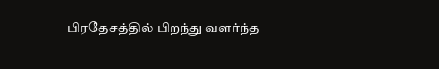பிரதேசத்தில் பிறந்து வளர்ந்த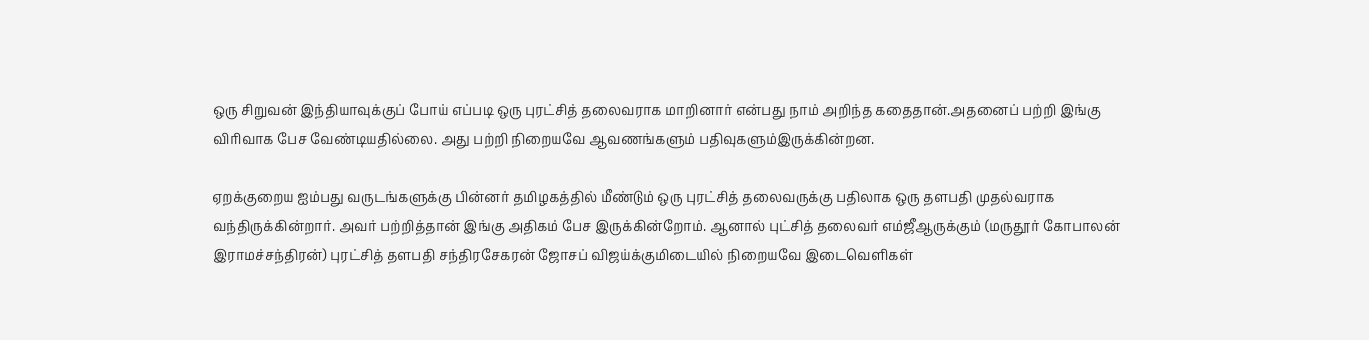ஒரு சிறுவன் இந்தியாவுக்குப் போய் எப்படி ஒரு புரட்சித் தலைவராக மாறினார் என்பது நாம் அறிந்த கதைதான்.அதனைப் பற்றி இங்கு விரிவாக பேச வேண்டியதில்லை. அது பற்றி நிறையவே ஆவணங்களும் பதிவுகளும்இருக்கின்றன.

ஏறக்குறைய ஐம்பது வருடங்களுக்கு பின்னர் தமிழகத்தில் மீண்டும் ஒரு புரட்சித் தலைவருக்கு பதிலாக ஒரு தளபதி முதல்வராக வந்திருக்கின்றார். அவர் பற்றித்தான் இங்கு அதிகம் பேச இருக்கின்றோம். ஆனால் புட்சித் தலைவர் எம்ஜீஆருக்கும் (மருதூர் கோபாலன் இராமச்சந்திரன்) புரட்சித் தளபதி சந்திரசேகரன் ஜோசப் விஜய்க்குமிடையில் நிறையவே இடைவெளிகள்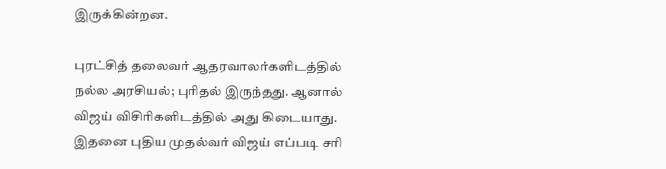இருக்கின்றன.

புரட்சித் தலைவர் ஆதரவாலர்களிடத்தில் நல்ல அரசியல்; புரிதல் இருந்தது. ஆனால் விஜய் விசிரிகளிடத்தில் அது கிடையாது. இதனை புதிய முதல்வர் விஜய் எப்படி சரி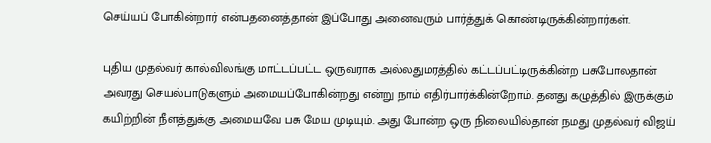செய்யப் போகின்றார் என்பதனைத்தான் இப்போது அனைவரும் பார்த்துக் கொண்டிருக்கின்றார்கள்.

புதிய முதல்வர் கால்விலங்கு மாட்டப்பட்ட ஒருவராக அல்லதுமரத்தில் கட்டப்பட்டிருக்கின்ற பசுபோலதான் அவரது செயல்பாடுகளும் அமையப்போகின்றது என்று நாம் எதிர்பார்க்கின்றோம். தனது கழுத்தில் இருக்கும் கயிற்றின் நீளத்துக்கு அமையவே பசு மேய முடியும். அது போன்ற ஒரு நிலையில்தான் நமது முதல்வர் விஜய்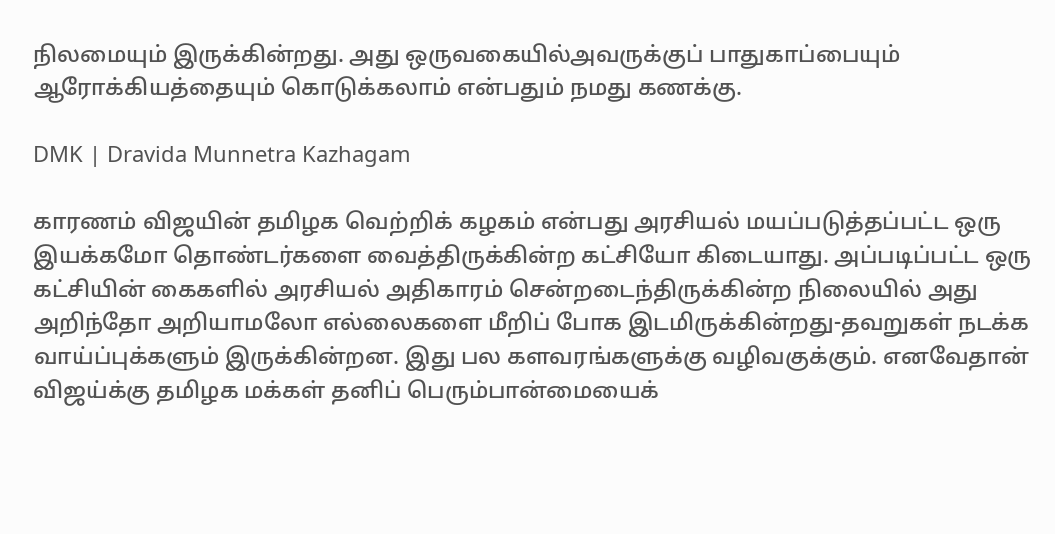நிலமையும் இருக்கின்றது. அது ஒருவகையில்அவருக்குப் பாதுகாப்பையும் ஆரோக்கியத்தையும் கொடுக்கலாம் என்பதும் நமது கணக்கு.

DMK | Dravida Munnetra Kazhagam

காரணம் விஜயின் தமிழக வெற்றிக் கழகம் என்பது அரசியல் மயப்படுத்தப்பட்ட ஒரு இயக்கமோ தொண்டர்களை வைத்திருக்கின்ற கட்சியோ கிடையாது. அப்படிப்பட்ட ஒரு கட்சியின் கைகளில் அரசியல் அதிகாரம் சென்றடைந்திருக்கின்ற நிலையில் அது அறிந்தோ அறியாமலோ எல்லைகளை மீறிப் போக இடமிருக்கின்றது-தவறுகள் நடக்க வாய்ப்புக்களும் இருக்கின்றன. இது பல களவரங்களுக்கு வழிவகுக்கும். எனவேதான் விஜய்க்கு தமிழக மக்கள் தனிப் பெரும்பான்மையைக்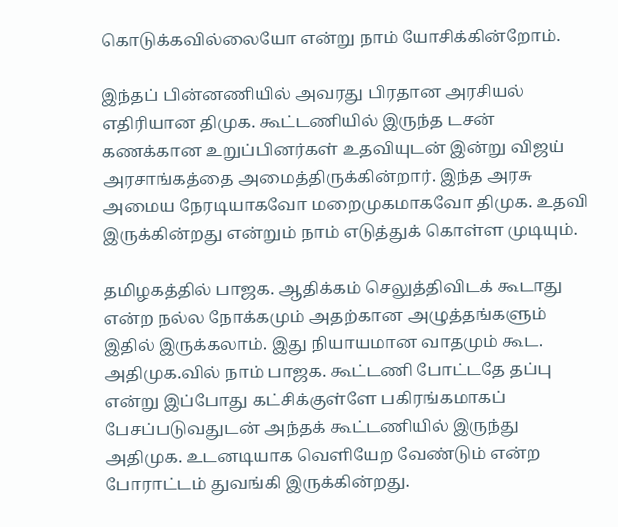கொடுக்கவில்லையோ என்று நாம் யோசிக்கின்றோம்.

இந்தப் பின்னணியில் அவரது பிரதான அரசியல் எதிரியான திமுக. கூட்டணியில் இருந்த டசன் கணக்கான உறுப்பினர்கள் உதவியுடன் இன்று விஜய் அரசாங்கத்தை அமைத்திருக்கின்றார். இந்த அரசு அமைய நேரடியாகவோ மறைமுகமாகவோ திமுக. உதவி இருக்கின்றது என்றும் நாம் எடுத்துக் கொள்ள முடியும்.

தமிழகத்தில் பாஜக. ஆதிக்கம் செலுத்திவிடக் கூடாது என்ற நல்ல நோக்கமும் அதற்கான அழுத்தங்களும் இதில் இருக்கலாம். இது நியாயமான வாதமும் கூட. அதிமுக.வில் நாம் பாஜக. கூட்டணி போட்டதே தப்பு என்று இப்போது கட்சிக்குள்ளே பகிரங்கமாகப் பேசப்படுவதுடன் அந்தக் கூட்டணியில் இருந்து அதிமுக. உடனடியாக வெளியேற வேண்டும் என்ற போராட்டம் துவங்கி இருக்கின்றது.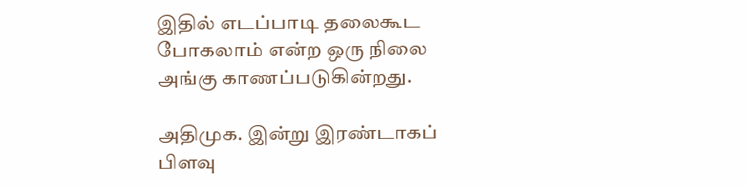இதில் எடப்பாடி தலைகூட போகலாம் என்ற ஒரு நிலை அங்கு காணப்படுகின்றது.

அதிமுக. இன்று இரண்டாகப் பிளவு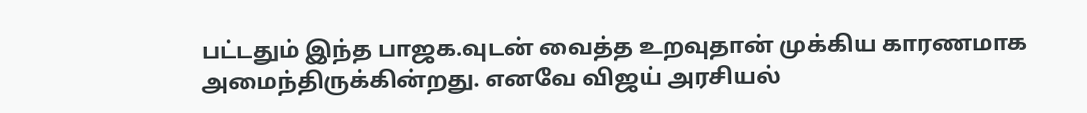பட்டதும் இந்த பாஜக.வுடன் வைத்த உறவுதான் முக்கிய காரணமாக அமைந்திருக்கின்றது. எனவே விஜய் அரசியல்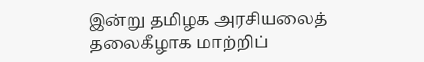இன்று தமிழக அரசியலைத் தலைகீழாக மாற்றிப்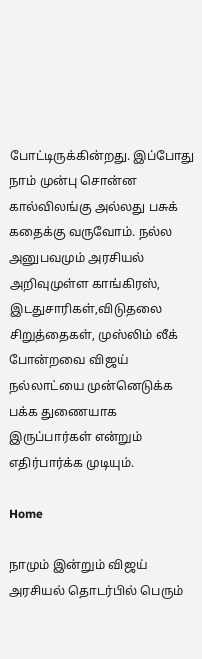போட்டிருக்கின்றது. இப்போது நாம் முன்பு சொன்ன கால்விலங்கு அல்லது பசுக் கதைக்கு வருவோம். நல்ல அனுபவமும் அரசியல் அறிவுமுள்ள காங்கிரஸ், இடதுசாரிகள்,விடுதலை சிறுத்தைகள், முஸ்லிம் லீக் போன்றவை விஜய் நல்லாட்யை முன்னெடுக்க பக்க துணையாக இருப்பார்கள் என்றும் எதிர்பார்க்க முடியும்.

Home

நாமும் இன்றும் விஜய் அரசியல் தொடர்பில் பெரும்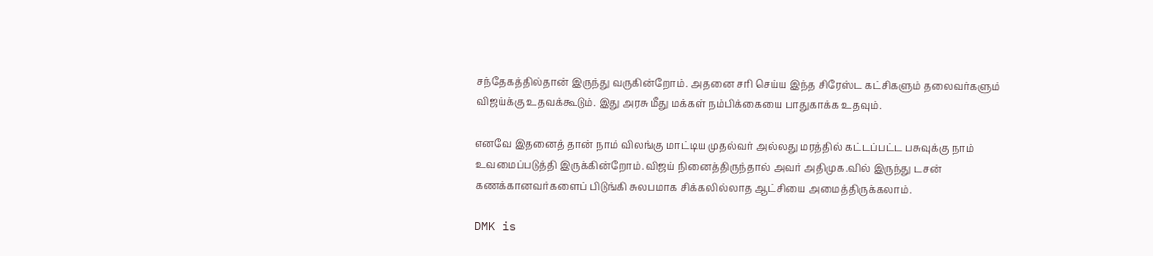சந்தேகத்தில்தான் இருந்து வருகின்றோம். அதனை சரி செய்ய இந்த சிரேஸ்ட கட்சிகளும் தலைவர்களும் விஜய்க்கு உதவக்கூடும். இது அரசு மீது மக்கள் நம்பிக்கையை பாதுகாக்க உதவும்.

எனவே இதனைத் தான் நாம் விலங்கு மாட்டிய முதல்வர் அல்லது மரத்தில் கட்டப்பட்ட பசுவுக்கு நாம் உவமைப்படுத்தி இருக்கின்றோம்.விஜய் நினைத்திருந்தால் அவர் அதிமுக.வில் இருந்து டசன் கணக்கானவர்களைப் பிடுங்கி சுலபமாக சிக்கலில்லாத ஆட்சியை அமைத்திருக்கலாம்.

DMK is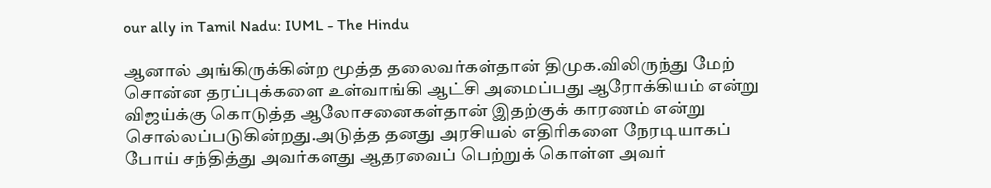our ally in Tamil Nadu: IUML - The Hindu

ஆனால் அங்கிருக்கின்ற மூத்த தலைவர்கள்தான் திமுக.விலிருந்து மேற் சொன்ன தரப்புக்களை உள்வாங்கி ஆட்சி அமைப்பது ஆரோக்கியம் என்று விஜய்க்கு கொடுத்த ஆலோசனைகள்தான் இதற்குக் காரணம் என்று சொல்லப்படுகின்றது.அடுத்த தனது அரசியல் எதிரிகளை நேரடியாகப் போய் சந்தித்து அவர்களது ஆதரவைப் பெற்றுக் கொள்ள அவர்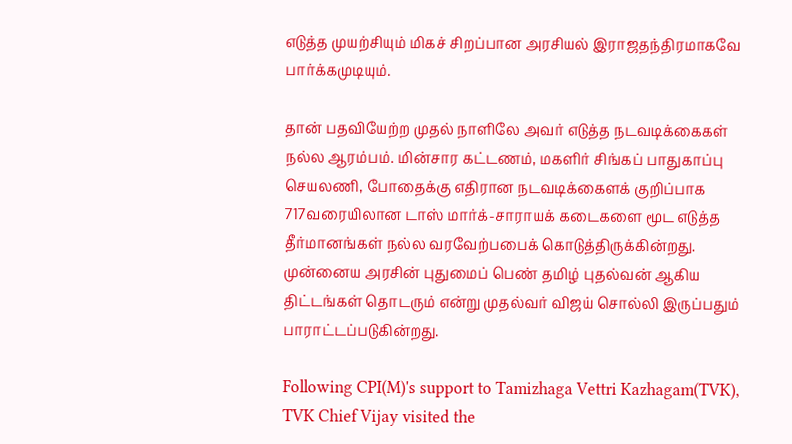எடுத்த முயற்சியும் மிகச் சிறப்பான அரசியல் இராஜதந்திரமாகவே பார்க்கமுடியும்.

தான் பதவியேற்ற முதல் நாளிலே அவர் எடுத்த நடவடிக்கைகள் நல்ல ஆரம்பம். மின்சார கட்டணம், மகளிர் சிங்கப் பாதுகாப்பு செயலணி, போதைக்கு எதிரான நடவடிக்கைளக் குறிப்பாக 717வரையிலான டாஸ் மார்க்-சாராயக் கடைகளை மூட எடுத்த தீர்மானங்கள் நல்ல வரவேற்பபைக் கொடுத்திருக்கின்றது. முன்னைய அரசின் புதுமைப் பெண் தமிழ் புதல்வன் ஆகிய திட்டங்கள் தொடரும் என்று முதல்வர் விஜய் சொல்லி இருப்பதும் பாராட்டப்படுகின்றது.

Following CPI(M)'s support to Tamizhaga Vettri Kazhagam(TVK), TVK Chief Vijay visited the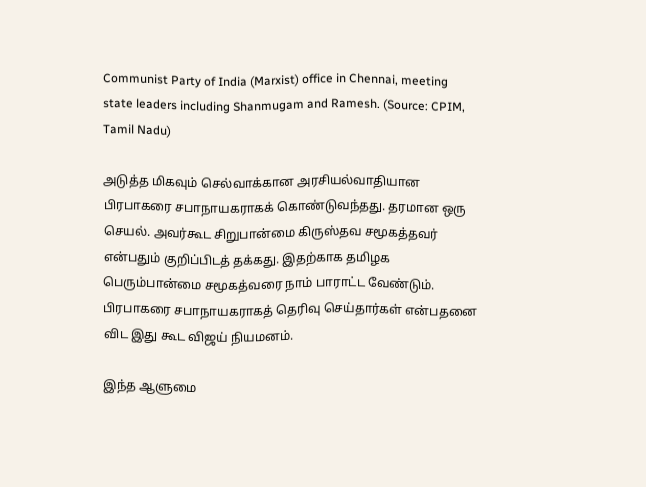Communist Party of India (Marxist) office in Chennai, meeting state leaders including Shanmugam and Ramesh. (Source: CPIM, Tamil Nadu)

அடுத்த மிகவும் செல்வாக்கான அரசியல்வாதியான பிரபாகரை சபாநாயகராகக் கொண்டுவந்தது. தரமான ஒரு செயல். அவர்கூட சிறுபான்மை கிருஸ்தவ சமூகத்தவர் என்பதும் குறிப்பிடத் தக்கது. இதற்காக தமிழக பெரும்பான்மை சமூகத்வரை நாம் பாராட்ட வேண்டும். பிரபாகரை சபாநாயகராகத் தெரிவு செய்தார்கள் என்பதனை விட இது கூட விஜய் நியமனம்.

இந்த ஆளுமை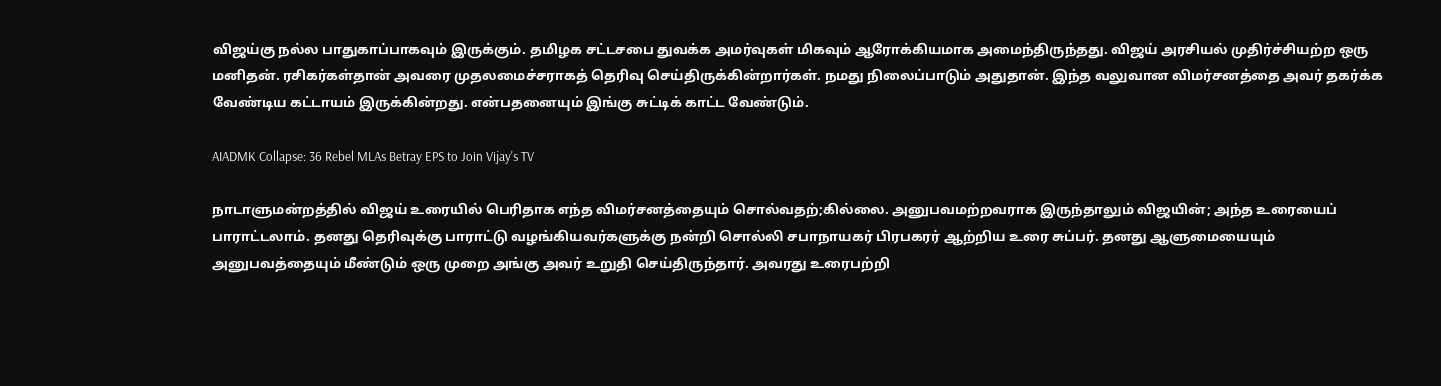விஜய்கு நல்ல பாதுகாப்பாகவும் இருக்கும். தமிழக சட்டசபை துவக்க அமர்வுகள் மிகவும் ஆரோக்கியமாக அமைந்திருந்தது. விஜய் அரசியல் முதிர்ச்சியற்ற ஒரு மனிதன். ரசிகர்கள்தான் அவரை முதலமைச்சராகத் தெரிவு செய்திருக்கின்றார்கள். நமது நிலைப்பாடும் அதுதான். இந்த வலுவான விமர்சனத்தை அவர் தகர்க்க வேண்டிய கட்டாயம் இருக்கின்றது. என்பதனையும் இங்கு சுட்டிக் காட்ட வேண்டும்.

AIADMK Collapse: 36 Rebel MLAs Betray EPS to Join Vijay's TV

நாடாளுமன்றத்தில் விஜய் உரையில் பெரிதாக எந்த விமர்சனத்தையும் சொல்வதற்;கில்லை. அனுபவமற்றவராக இருந்தாலும் விஜயின்; அந்த உரையைப் பாராட்டலாம். தனது தெரிவுக்கு பாராட்டு வழங்கியவர்களுக்கு நன்றி சொல்லி சபாநாயகர் பிரபகரர் ஆற்றிய உரை சுப்பர். தனது ஆளுமையையும் அனுபவத்தையும் மீண்டும் ஒரு முறை அங்கு அவர் உறுதி செய்திருந்தார். அவரது உரைபற்றி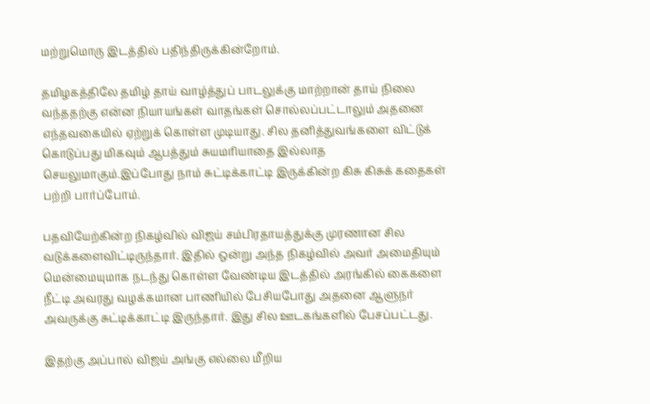மற்றுமொரு இடத்தில் பதிந்திருக்கின்றோம்.

தமிழகத்திலே தமிழ் தாய் வாழ்த்துப் பாடலுக்கு மாற்றான் தாய் நிலை வந்ததற்கு என்ன நியாயங்கள் வாதங்கள் சொல்லப்பட்டாலும் அதனை எந்தவகையில் ஏற்றுக் கொள்ள முடியாது. சில தனித்துவங்களை விட்டுக் கொடுப்பது மிகவும் ஆபத்தும் சுயமரியாதை இல்லாத செயலுமாகும்.இப்போது நாம் சுட்டிக்காட்டி இருக்கின்ற கிசு கிசுக் கதைகள் பற்றி பார்ப்போம்.

பதவியேற்கின்ற நிகழ்வில் விஜய் சம்பிரதாயத்துக்கு முரணான சில வடுக்களைவிட்டிருந்தார். இதில் ஒன்று அந்த நிகழ்வில் அவர் அமைதியும் மென்மையுமாக நடந்து கொள்ள வேண்டிய இடத்தில் அரங்கில் கைகளை நீட்டி அவரது வழக்கமான பாணியில் பேசியபோது அதனை ஆளுநர் அவருக்கு சுட்டிக்காட்டி இருந்தார். இது சில ஊடகங்களில் பேசப்பட்டது.

இதற்கு அப்பால் விஜய் அங்கு எல்லை மீறிய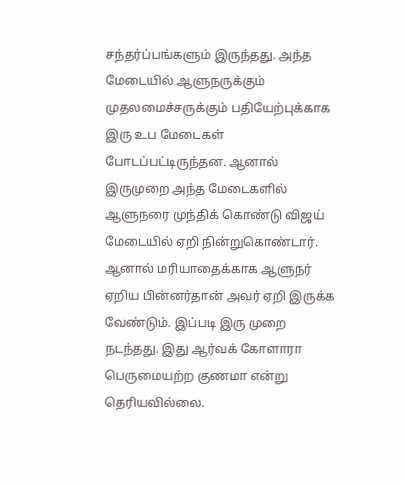சந்தர்ப்பங்களும் இருந்தது. அந்த மேடையில் ஆளுநருக்கும் முதலமைச்சருக்கும் பதியேற்புக்காக இரு உப மேடைகள் போடப்பட்டிருந்தன. ஆனால் இருமுறை அந்த மேடைகளில் ஆளுநரை முந்திக் கொண்டு விஜய் மேடையில் ஏறி நின்றுகொண்டார். ஆனால் மரியாதைக்காக ஆளுநர் ஏறிய பின்னர்தான் அவர் ஏறி இருக்க வேண்டும். இப்படி இரு முறை நடந்தது. இது ஆர்வக் கோளாரா பெருமையற்ற குணமா என்று தெரியவில்லை.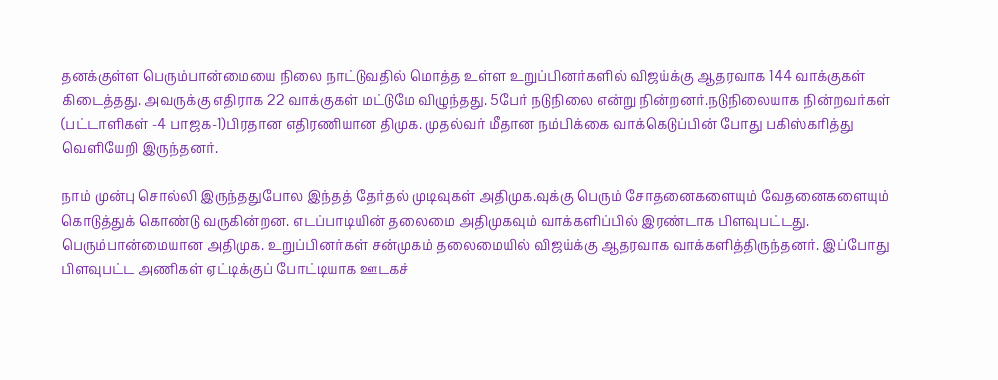தனக்குள்ள பெரும்பான்மையை நிலை நாட்டுவதில் மொத்த உள்ள உறுப்பினர்களில் விஜய்க்கு ஆதரவாக 144 வாக்குகள் கிடைத்தது. அவருக்கு எதிராக 22 வாக்குகள் மட்டுமே விழுந்தது. 5பேர் நடுநிலை என்று நின்றனர்.நடுநிலையாக நின்றவர்கள் (பட்டாளிகள் -4 பாஜக-1)பிரதான எதிரணியான திமுக. முதல்வர் மீதான நம்பிக்கை வாக்கெடுப்பின் போது பகிஸ்கரித்து வெளியேறி இருந்தனர்.

நாம் முன்பு சொல்லி இருந்ததுபோல இந்தத் தேர்தல் முடிவுகள் அதிமுக.வுக்கு பெரும் சோதனைகளையும் வேதனைகளையும் கொடுத்துக் கொண்டு வருகின்றன. எடப்பாடியின் தலைமை அதிமுகவும் வாக்களிப்பில் இரண்டாக பிளவுபட்டது. பெரும்பான்மையான அதிமுக. உறுப்பினர்கள் சன்முகம் தலைமையில் விஜய்க்கு ஆதரவாக வாக்களித்திருந்தனர். இப்போது பிளவுபட்ட அணிகள் ஏட்டிக்குப் போட்டியாக ஊடகச்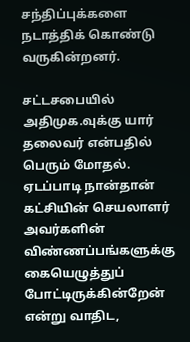சந்திப்புக்களை நடாத்திக் கொண்டு வருகின்றனர்.

சட்டசபையில் அதிமுக.வுக்கு யார் தலைவர் என்பதில் பெரும் மோதல். ஏடப்பாடி நான்தான் கட்சியின் செயலாளர் அவர்களின் விண்ணப்பங்களுக்கு கையெழுத்துப் போட்டிருக்கின்றேன் என்று வாதிட,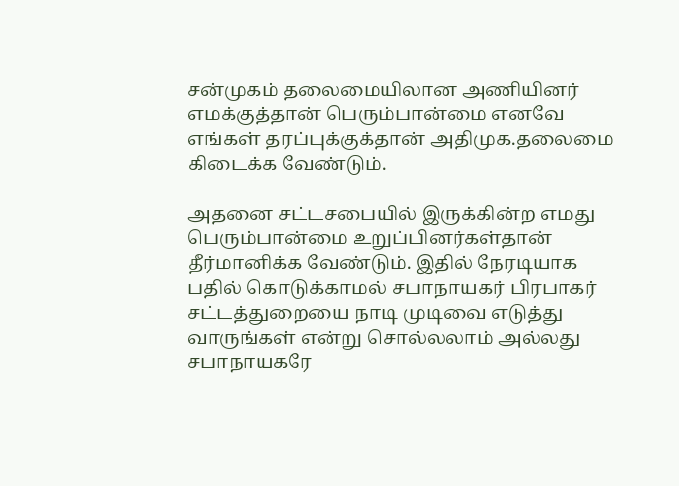சன்முகம் தலைமையிலான அணியினர் எமக்குத்தான் பெரும்பான்மை எனவே எங்கள் தரப்புக்குக்தான் அதிமுக.தலைமை கிடைக்க வேண்டும்.

அதனை சட்டசபையில் இருக்கின்ற எமது பெரும்பான்மை உறுப்பினர்கள்தான் தீர்மானிக்க வேண்டும். இதில் நேரடியாக பதில் கொடுக்காமல் சபாநாயகர் பிரபாகர் சட்டத்துறையை நாடி முடிவை எடுத்து வாருங்கள் என்று சொல்லலாம் அல்லது சபாநாயகரே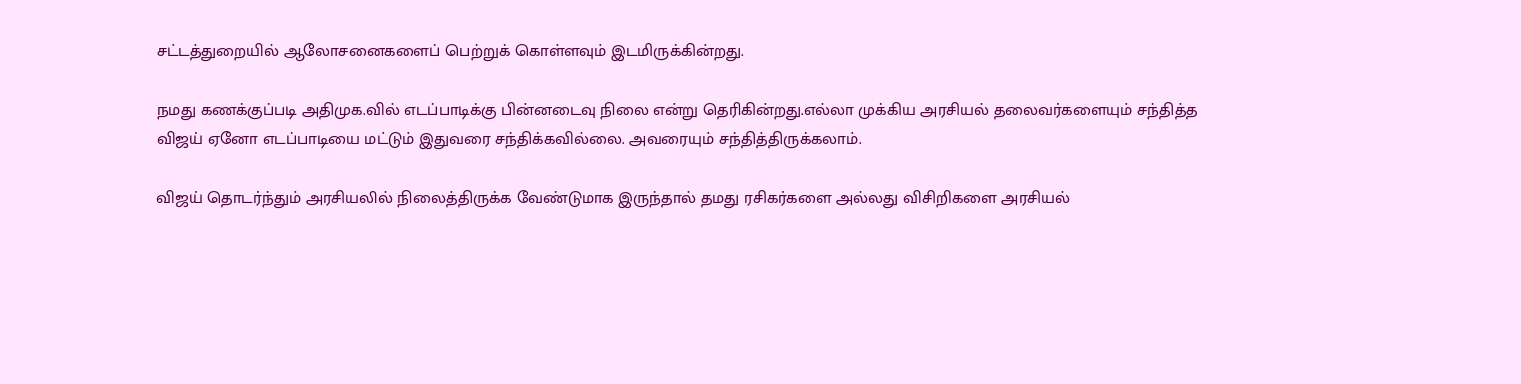சட்டத்துறையில் ஆலோசனைகளைப் பெற்றுக் கொள்ளவும் இடமிருக்கின்றது.

நமது கணக்குப்படி அதிமுக.வில் எடப்பாடிக்கு பின்னடைவு நிலை என்று தெரிகின்றது.எல்லா முக்கிய அரசியல் தலைவர்களையும் சந்தித்த விஜய் ஏனோ எடப்பாடியை மட்டும் இதுவரை சந்திக்கவில்லை. அவரையும் சந்தித்திருக்கலாம்.

விஜய் தொடர்ந்தும் அரசியலில் நிலைத்திருக்க வேண்டுமாக இருந்தால் தமது ரசிகர்களை அல்லது விசிறிகளை அரசியல்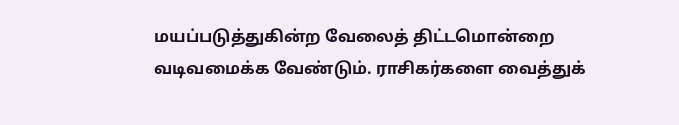மயப்படுத்துகின்ற வேலைத் திட்டமொன்றை வடிவமைக்க வேண்டும். ராசிகர்களை வைத்துக்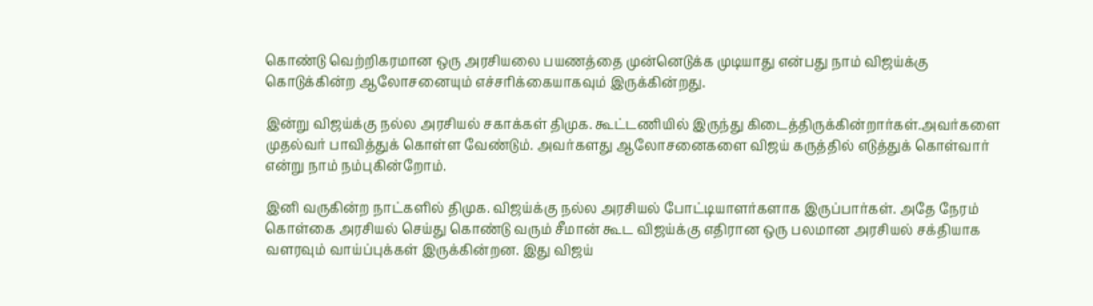கொண்டு வெற்றிகரமான ஒரு அரசியலை பயணத்தை முன்னெடுக்க முடியாது என்பது நாம் விஜய்க்கு கொடுக்கின்ற ஆலோசனையும் எச்சரிக்கையாகவும் இருக்கின்றது.

இன்று விஜய்க்கு நல்ல அரசியல் சகாக்கள் திமுக. கூட்டணியில் இருந்து கிடைத்திருக்கின்றார்கள்.அவர்களை முதல்வர் பாவித்துக் கொள்ள வேண்டும். அவர்களது ஆலோசனைகளை விஜய் கருத்தில் எடுத்துக் கொள்வார் என்று நாம் நம்புகின்றோம்.

இனி வருகின்ற நாட்களில் திமுக. விஜய்க்கு நல்ல அரசியல் போட்டியாளர்களாக இருப்பார்கள். அதே நேரம் கொள்கை அரசியல் செய்து கொண்டு வரும் சீமான் கூட விஜய்க்கு எதிரான ஒரு பலமான அரசியல் சக்தியாக வளரவும் வாய்ப்புக்கள் இருக்கின்றன. இது விஜய்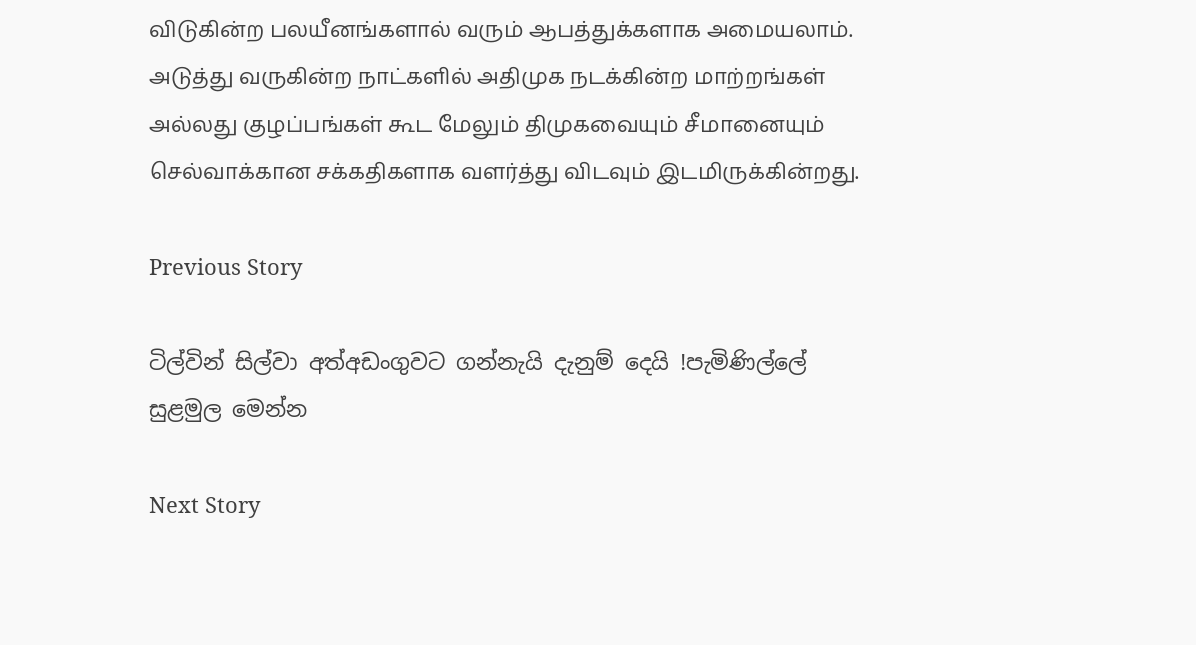விடுகின்ற பலயீனங்களால் வரும் ஆபத்துக்களாக அமையலாம். அடுத்து வருகின்ற நாட்களில் அதிமுக நடக்கின்ற மாற்றங்கள் அல்லது குழப்பங்கள் கூட மேலும் திமுகவையும் சீமானையும் செல்வாக்கான சக்கதிகளாக வளர்த்து விடவும் இடமிருக்கின்றது.

Previous Story

ටිල්වින් සිල්වා අත්අඩංගුවට ගන්නැයි දැනුම් දෙයි !පැමිණිල්ලේ සුළමුල මෙන්න

Next Story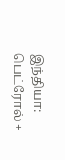இந்தியா: பெட்ரோல் +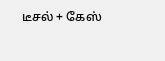டீசல் + கேஸ்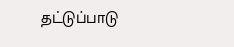தட்டுப்பாடு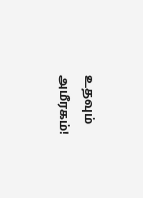உதவும் அமீரகம்!